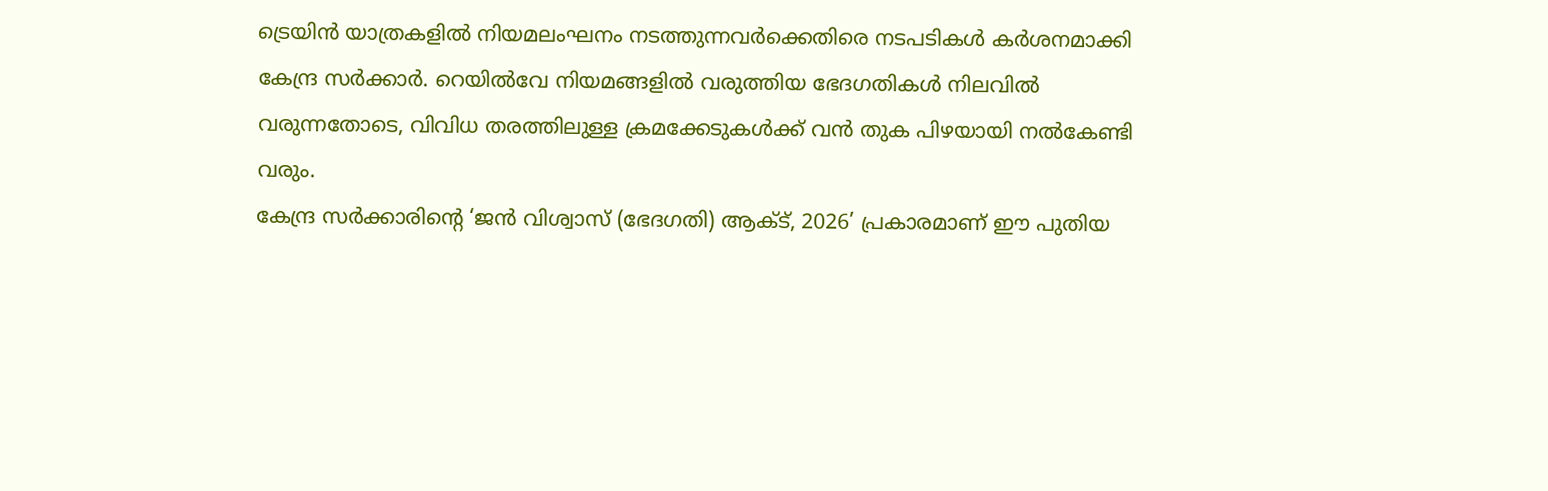ട്രെയിൻ യാത്രകളിൽ നിയമലംഘനം നടത്തുന്നവർക്കെതിരെ നടപടികൾ കർശനമാക്കി കേന്ദ്ര സർക്കാർ. റെയിൽവേ നിയമങ്ങളിൽ വരുത്തിയ ഭേദഗതികൾ നിലവിൽ വരുന്നതോടെ, വിവിധ തരത്തിലുള്ള ക്രമക്കേടുകൾക്ക് വൻ തുക പിഴയായി നൽകേണ്ടി വരും.
കേന്ദ്ര സർക്കാരിന്റെ ‘ജൻ വിശ്വാസ് (ഭേദഗതി) ആക്ട്, 2026’ പ്രകാരമാണ് ഈ പുതിയ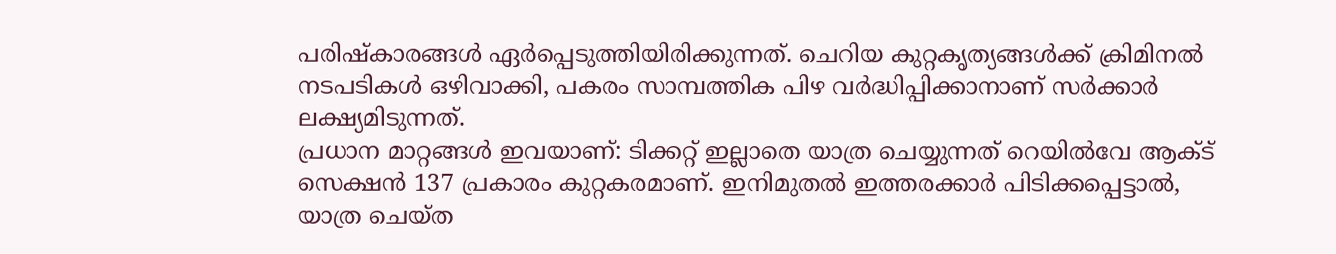പരിഷ്കാരങ്ങൾ ഏർപ്പെടുത്തിയിരിക്കുന്നത്. ചെറിയ കുറ്റകൃത്യങ്ങൾക്ക് ക്രിമിനൽ നടപടികൾ ഒഴിവാക്കി, പകരം സാമ്പത്തിക പിഴ വർദ്ധിപ്പിക്കാനാണ് സർക്കാർ ലക്ഷ്യമിടുന്നത്.
പ്രധാന മാറ്റങ്ങൾ ഇവയാണ്: ടിക്കറ്റ് ഇല്ലാതെ യാത്ര ചെയ്യുന്നത് റെയിൽവേ ആക്ട് സെക്ഷൻ 137 പ്രകാരം കുറ്റകരമാണ്. ഇനിമുതൽ ഇത്തരക്കാർ പിടിക്കപ്പെട്ടാൽ, യാത്ര ചെയ്ത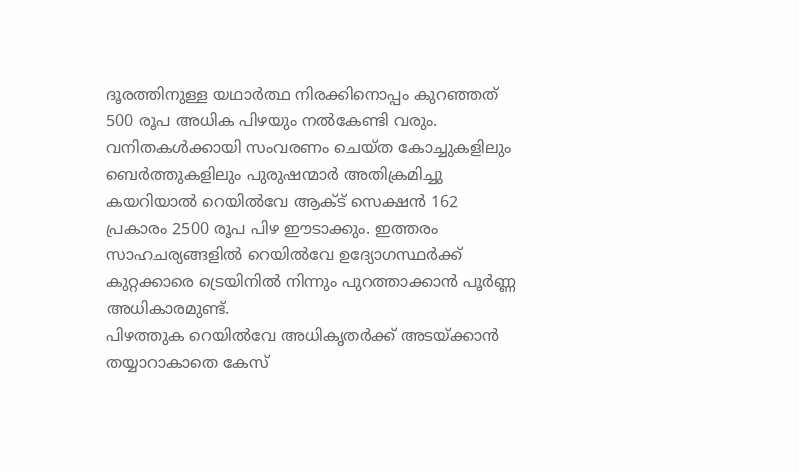ദൂരത്തിനുള്ള യഥാർത്ഥ നിരക്കിനൊപ്പം കുറഞ്ഞത് 500 രൂപ അധിക പിഴയും നൽകേണ്ടി വരും.
വനിതകൾക്കായി സംവരണം ചെയ്ത കോച്ചുകളിലും ബെർത്തുകളിലും പുരുഷന്മാർ അതിക്രമിച്ചു കയറിയാൽ റെയിൽവേ ആക്ട് സെക്ഷൻ 162 പ്രകാരം 2500 രൂപ പിഴ ഈടാക്കും. ഇത്തരം സാഹചര്യങ്ങളിൽ റെയിൽവേ ഉദ്യോഗസ്ഥർക്ക് കുറ്റക്കാരെ ട്രെയിനിൽ നിന്നും പുറത്താക്കാൻ പൂർണ്ണ അധികാരമുണ്ട്.
പിഴത്തുക റെയിൽവേ അധികൃതർക്ക് അടയ്ക്കാൻ തയ്യാറാകാതെ കേസ്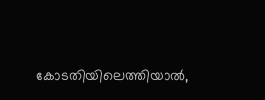കോടതിയിലെത്തിയാൽ,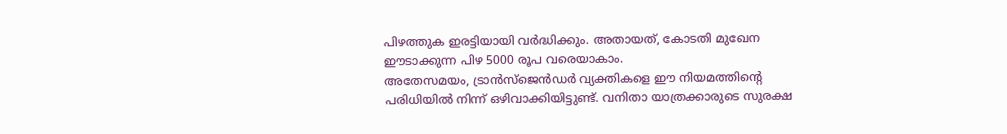പിഴത്തുക ഇരട്ടിയായി വർദ്ധിക്കും. അതായത്, കോടതി മുഖേന ഈടാക്കുന്ന പിഴ 5000 രൂപ വരെയാകാം.
അതേസമയം, ട്രാൻസ്ജെൻഡർ വ്യക്തികളെ ഈ നിയമത്തിന്റെ പരിധിയിൽ നിന്ന് ഒഴിവാക്കിയിട്ടുണ്ട്. വനിതാ യാത്രക്കാരുടെ സുരക്ഷ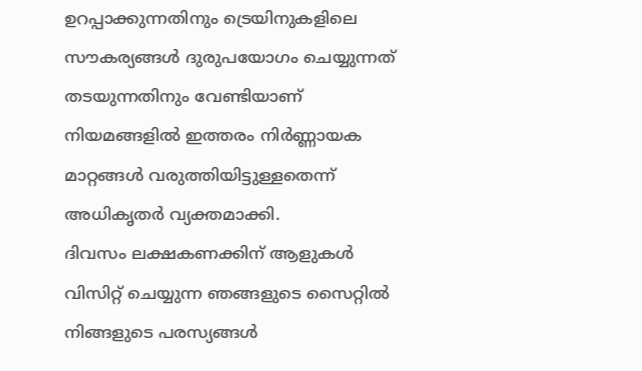ഉറപ്പാക്കുന്നതിനും ട്രെയിനുകളിലെ സൗകര്യങ്ങൾ ദുരുപയോഗം ചെയ്യുന്നത് തടയുന്നതിനും വേണ്ടിയാണ് നിയമങ്ങളിൽ ഇത്തരം നിർണ്ണായക മാറ്റങ്ങൾ വരുത്തിയിട്ടുള്ളതെന്ന് അധികൃതർ വ്യക്തമാക്കി.
ദിവസം ലക്ഷകണക്കിന് ആളുകൾ വിസിറ്റ് ചെയ്യുന്ന ഞങ്ങളുടെ സൈറ്റിൽ നിങ്ങളുടെ പരസ്യങ്ങൾ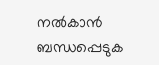നൽകാൻ ബന്ധപ്പെടുക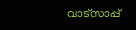വാട്സാപ്പ്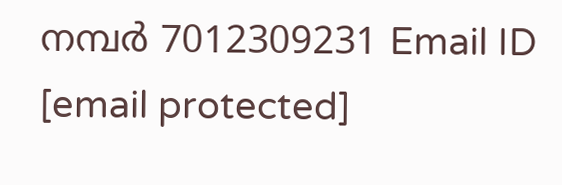നമ്പർ 7012309231 Email ID [email protected]